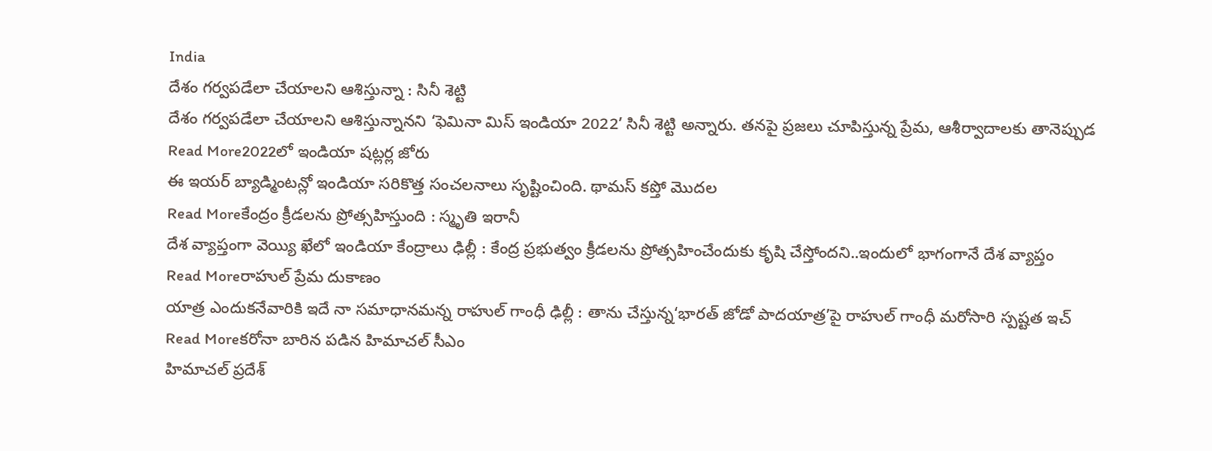India
దేశం గర్వపడేలా చేయాలని ఆశిస్తున్నా : సినీ శెట్టి
దేశం గర్వపడేలా చేయాలని ఆశిస్తున్నానని ‘ఫెమినా మిస్ ఇండియా 2022’ సినీ శెట్టి అన్నారు. తనపై ప్రజలు చూపిస్తున్న ప్రేమ, ఆశీర్వాదాలకు తానెప్పుడ
Read More2022లో ఇండియా షట్లర్ల జోరు
ఈ ఇయర్ బ్యాడ్మింటన్లో ఇండియా సరికొత్త సంచలనాలు సృష్టించింది. థామస్ కప్తో మొదల
Read Moreకేంద్రం క్రీడలను ప్రోత్సహిస్తుంది : స్మృతి ఇరానీ
దేశ వ్యాప్తంగా వెయ్యి ఖేలో ఇండియా కేంద్రాలు ఢిల్లీ : కేంద్ర ప్రభుత్వం క్రీడలను ప్రోత్సహించేందుకు కృషి చేస్తోందని..ఇందులో భాగంగానే దేశ వ్యాప్తం
Read Moreరాహుల్ ప్రేమ దుకాణం
యాత్ర ఎందుకనేవారికి ఇదే నా సమాధానమన్న రాహుల్ గాంధీ ఢిల్లీ : తాను చేస్తున్న‘భారత్ జోడో పాదయాత్ర’పై రాహుల్ గాంధీ మరోసారి స్పష్టత ఇచ్
Read Moreకరోనా బారిన పడిన హిమాచల్ సీఎం
హిమాచల్ ప్రదేశ్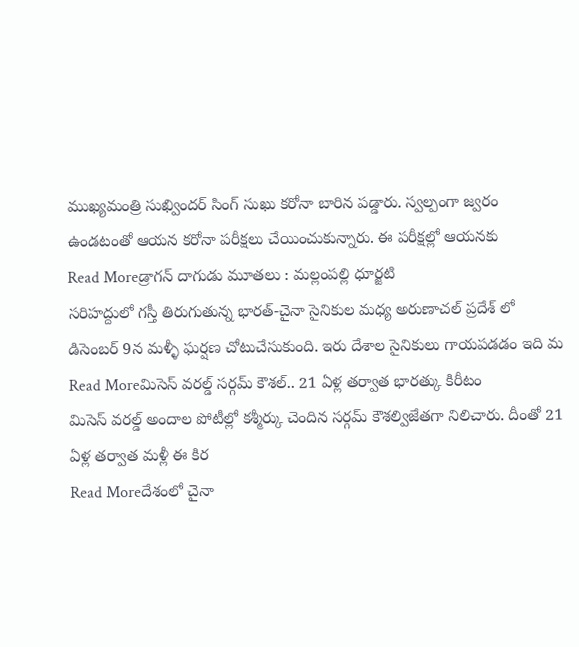ముఖ్యమంత్రి సుఖ్విందర్ సింగ్ సుఖు కరోనా బారిన పడ్డారు. స్వల్పంగా జ్వరం ఉండటంతో ఆయన కరోనా పరీక్షలు చేయించుకున్నారు. ఈ పరీక్షల్లో ఆయనకు
Read Moreడ్రాగన్ దాగుడు మూతలు : మల్లంపల్లి ధూర్జటి
సరిహద్దులో గస్తీ తిరుగుతున్న భారత్-చైనా సైనికుల మధ్య అరుణాచల్ ప్రదేశ్ లో డిసెంబర్ 9న మళ్ళీ ఘర్షణ చోటుచేసుకుంది. ఇరు దేశాల సైనికులు గాయపడడం ఇది మ
Read Moreమిసెస్ వరల్డ్ సర్గమ్ కౌశల్.. 21 ఏళ్ల తర్వాత భారత్కు కిరీటం
మిసెస్ వరల్డ్ అందాల పోటీల్లో కశ్మీర్కు చెందిన సర్గమ్ కౌశల్విజేతగా నిలిచారు. దీంతో 21 ఏళ్ల తర్వాత మళ్లీ ఈ కిర
Read Moreదేశంలో చైనా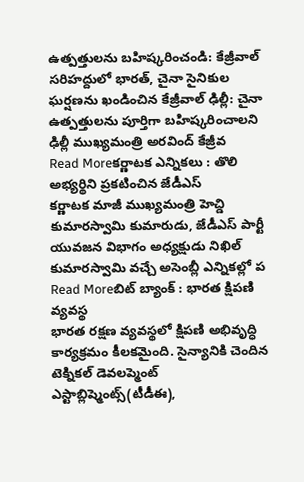ఉత్పత్తులను బహిష్కరించండి: కేజ్రీవాల్
సరిహద్దులో భారత్, చైనా సైనికుల ఘర్షణను ఖండించిన కేజ్రీవాల్ ఢిల్లీ: చైనా ఉత్పత్తులను పూర్తిగా బహిష్కరించాలని ఢిల్లీ ముఖ్యమంత్రి అరవింద్ కేజ్రీవ
Read Moreకర్ణాటక ఎన్నికలు : తొలి అభ్యర్థిని ప్రకటించిన జేడీఎస్
కర్ణాటక మాజీ ముఖ్యమంత్రి హెచ్డి కుమారస్వామి కుమారుడు, జేడీఎస్ పార్టీ యువజన విభాగం అధ్యక్షుడు నిఖిల్ కుమారస్వామి వచ్చే అసెంబ్లీ ఎన్నికల్లో ప
Read Moreబిట్ బ్యాంక్ : భారత క్షిపణి వ్యవస్థ
భారత రక్షణ వ్యవస్థలో క్షిపణి అభివృద్ధి కార్యక్రమం కీలకమైంది. సైన్యానికి చెందిన టెక్నికల్ డెవలప్మెంట్ ఎస్టాబ్లిష్మెంట్స్(టీడీఈ),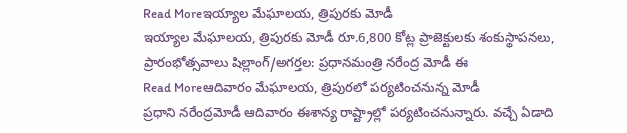Read Moreఇయ్యాల మేఘాలయ, త్రిపురకు మోడీ
ఇయ్యాల మేఘాలయ, త్రిపురకు మోడీ రూ.6,800 కోట్ల ప్రాజెక్టులకు శంకుస్థాపనలు, ప్రారంభోత్సవాలు షిల్లాంగ్/అగర్తల: ప్రధానమంత్రి నరేంద్ర మోడీ ఈ
Read Moreఆదివారం మేఘాలయ, త్రిపురలో పర్యటించనున్న మోడీ
ప్రధాని నరేంద్రమోడీ ఆదివారం ఈశాన్య రాష్ట్రాల్లో పర్యటించనున్నారు. వచ్చే ఏడాది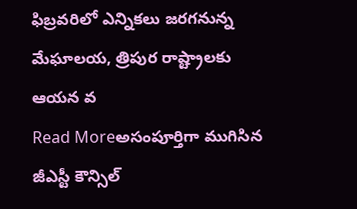ఫిబ్రవరిలో ఎన్నికలు జరగనున్న మేఘాలయ, త్రిపుర రాష్ట్రాలకు ఆయన వ
Read Moreఅసంపూర్తిగా ముగిసిన జీఎస్టీ కౌన్సిల్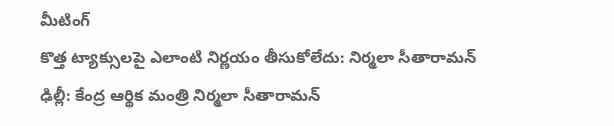మీటింగ్
కొత్త ట్యాక్సులపై ఎలాంటి నిర్ణయం తీసుకోలేదు: నిర్మలా సీతారామన్ ఢిల్లీ: కేంద్ర ఆర్థిక మంత్రి నిర్మలా సీతారామన్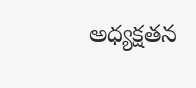అధ్యక్షతన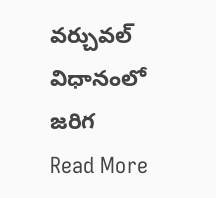వర్చువల్ విధానంలో జరిగ
Read More